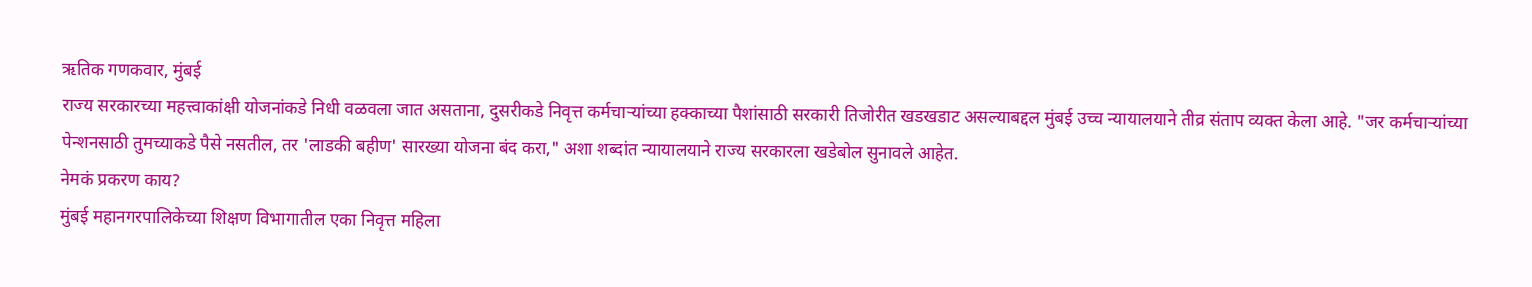ऋतिक गणकवार, मुंबई
राज्य सरकारच्या महत्त्वाकांक्षी योजनांकडे निधी वळवला जात असताना, दुसरीकडे निवृत्त कर्मचाऱ्यांच्या हक्काच्या पैशांसाठी सरकारी तिजोरीत खडखडाट असल्याबद्दल मुंबई उच्च न्यायालयाने तीव्र संताप व्यक्त केला आहे. "जर कर्मचाऱ्यांच्या पेन्शनसाठी तुमच्याकडे पैसे नसतील, तर 'लाडकी बहीण' सारख्या योजना बंद करा," अशा शब्दांत न्यायालयाने राज्य सरकारला खडेबोल सुनावले आहेत.
नेमकं प्रकरण काय?
मुंबई महानगरपालिकेच्या शिक्षण विभागातील एका निवृत्त महिला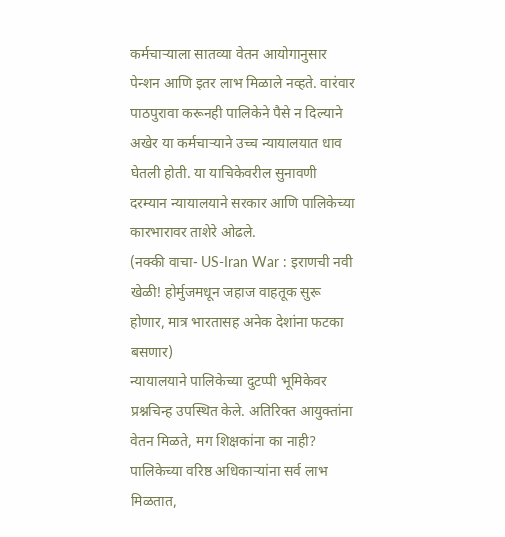कर्मचाऱ्याला सातव्या वेतन आयोगानुसार पेन्शन आणि इतर लाभ मिळाले नव्हते. वारंवार पाठपुरावा करूनही पालिकेने पैसे न दिल्याने अखेर या कर्मचाऱ्याने उच्च न्यायालयात धाव घेतली होती. या याचिकेवरील सुनावणी दरम्यान न्यायालयाने सरकार आणि पालिकेच्या कारभारावर ताशेरे ओढले.
(नक्की वाचा- US-Iran War : इराणची नवी खेळी! होर्मुजमधून जहाज वाहतूक सुरू होणार, मात्र भारतासह अनेक देशांना फटका बसणार)
न्यायालयाने पालिकेच्या दुटप्पी भूमिकेवर प्रश्नचिन्ह उपस्थित केले. अतिरिक्त आयुक्तांना वेतन मिळते, मग शिक्षकांना का नाही? पालिकेच्या वरिष्ठ अधिकाऱ्यांना सर्व लाभ मिळतात,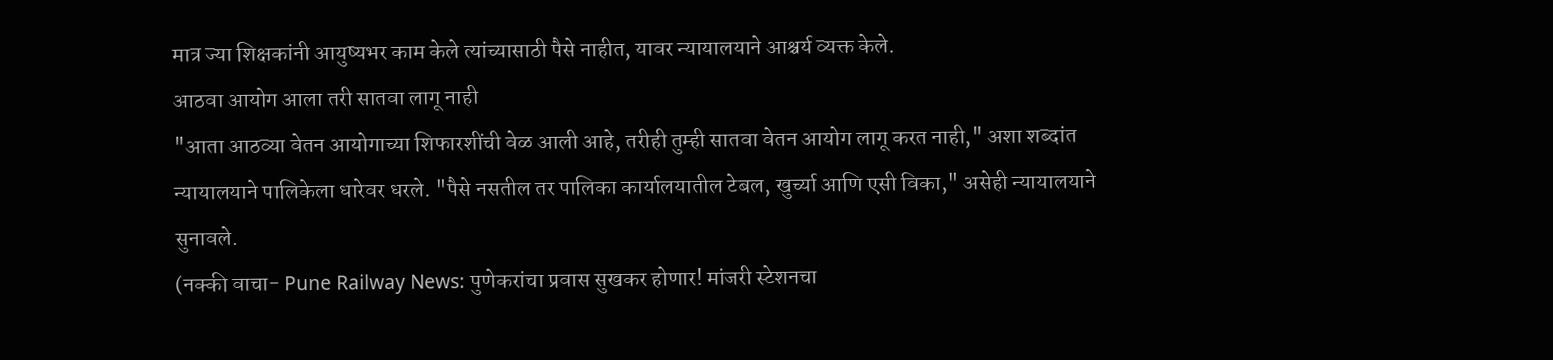मात्र ज्या शिक्षकांनी आयुष्यभर काम केले त्यांच्यासाठी पैसे नाहीत, यावर न्यायालयाने आश्चर्य व्यक्त केले.
आठवा आयोग आला तरी सातवा लागू नाही
"आता आठव्या वेतन आयोगाच्या शिफारशींची वेळ आली आहे, तरीही तुम्ही सातवा वेतन आयोग लागू करत नाही," अशा शब्दांत न्यायालयाने पालिकेला धारेवर धरले. "पैसे नसतील तर पालिका कार्यालयातील टेबल, खुर्च्या आणि एसी विका," असेही न्यायालयाने सुनावले.
(नक्की वाचा- Pune Railway News: पुणेकरांचा प्रवास सुखकर होणार! मांजरी स्टेशनचा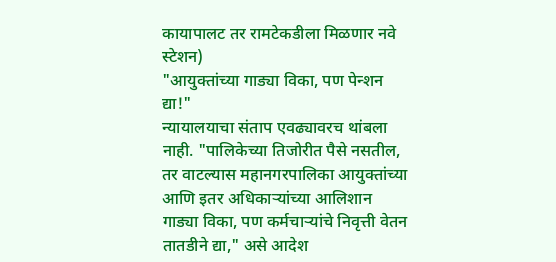कायापालट तर रामटेकडीला मिळणार नवे स्टेशन)
"आयुक्तांच्या गाड्या विका, पण पेन्शन द्या!"
न्यायालयाचा संताप एवढ्यावरच थांबला नाही. "पालिकेच्या तिजोरीत पैसे नसतील, तर वाटल्यास महानगरपालिका आयुक्तांच्या आणि इतर अधिकाऱ्यांच्या आलिशान गाड्या विका, पण कर्मचाऱ्यांचे निवृत्ती वेतन तातडीने द्या," असे आदेश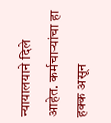न्यायालयाने दिले आहेत. कर्मचाऱ्यांचा हा हक्क असून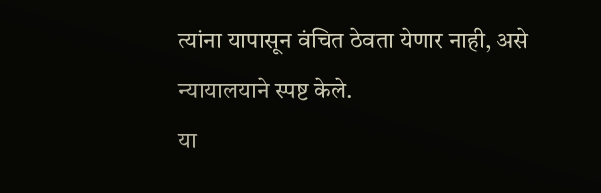त्यांना यापासून वंचित ठेवता येणार नाही, असे न्यायालयाने स्पष्ट केले.
या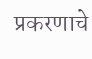प्रकरणाचे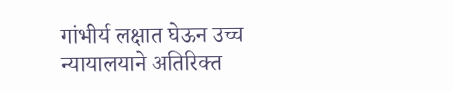गांभीर्य लक्षात घेऊन उच्च न्यायालयाने अतिरिक्त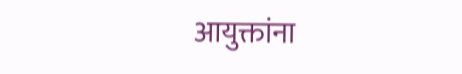आयुक्तांना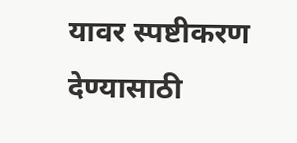यावर स्पष्टीकरण देण्यासाठी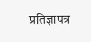प्रतिज्ञापत्र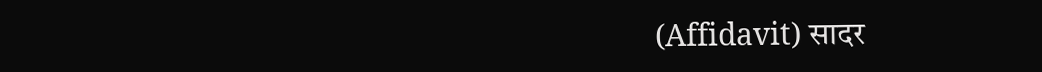(Affidavit) सादर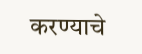करण्याचे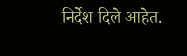निर्देश दिले आहेत.